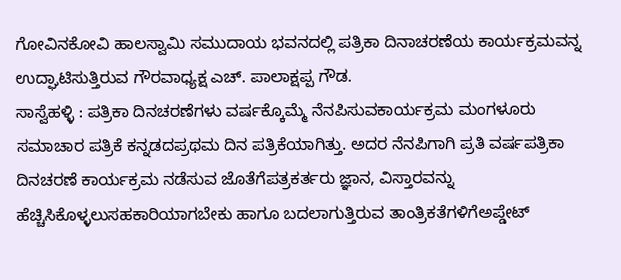ಗೋವಿನಕೋವಿ ಹಾಲಸ್ವಾಮಿ ಸಮುದಾಯ ಭವನದಲ್ಲಿ ಪತ್ರಿಕಾ ದಿನಾಚರಣೆಯ ಕಾರ್ಯಕ್ರಮವನ್ನ ಉದ್ಘಾಟಿಸುತ್ತಿರುವ ಗೌರವಾಧ್ಯಕ್ಷ ಎಚ್. ಪಾಲಾಕ್ಷಪ್ಪ ಗೌಡ.
ಸಾಸ್ವೆಹಳ್ಳಿ : ಪತ್ರಿಕಾ ದಿನಚರಣೆಗಳು ವರ್ಷಕ್ಕೊಮ್ಮೆ ನೆನಪಿಸುವಕಾರ್ಯಕ್ರಮ ಮಂಗಳೂರು ಸಮಾಚಾರ ಪತ್ರಿಕೆ ಕನ್ನಡದಪ್ರಥಮ ದಿನ ಪತ್ರಿಕೆಯಾಗಿತ್ತು. ಅದರ ನೆನಪಿಗಾಗಿ ಪ್ರತಿ ವರ್ಷಪತ್ರಿಕಾ ದಿನಚರಣೆ ಕಾರ್ಯಕ್ರಮ ನಡೆಸುವ ಜೊತೆಗೆಪತ್ರಕರ್ತರು ಜ್ಞಾನ, ವಿಸ್ತಾರವನ್ನು ಹೆಚ್ಚಿಸಿಕೊಳ್ಳಲುಸಹಕಾರಿಯಾಗಬೇಕು ಹಾಗೂ ಬದಲಾಗುತ್ತಿರುವ ತಾಂತ್ರಿಕತೆಗಳಿಗೆಅಪ್ಡೇಟ್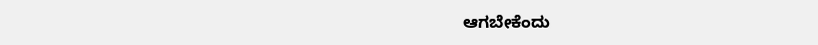ಆಗಬೇಕೆಂದು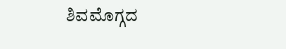ಶಿವಮೊಗ್ಗದ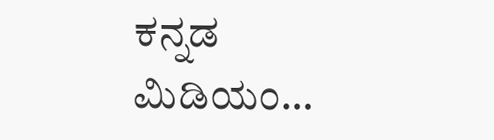ಕನ್ನಡ ಮಿಡಿಯಂ…